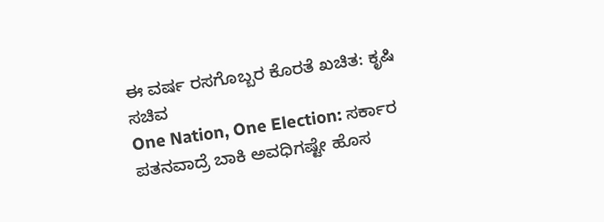ಈ ವರ್ಷ ರಸಗೊಬ್ಬರ ಕೊರತೆ ಖಚಿತ: ಕೃಷಿ ಸಚಿವ
One Nation, One Election: ಸರ್ಕಾರ ಪತನವಾದ್ರೆ ಬಾಕಿ ಅವಧಿಗಷ್ಟೇ ಹೊಸ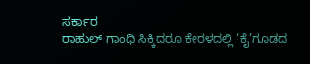ಸರ್ಕಾರ
ರಾಹುಲ್ ಗಾಂಧಿ ಸಿಕ್ಕಿದರೂ ಕೇರಳದಲ್ಲಿ ‘ಕೈ’ಗೂಡದ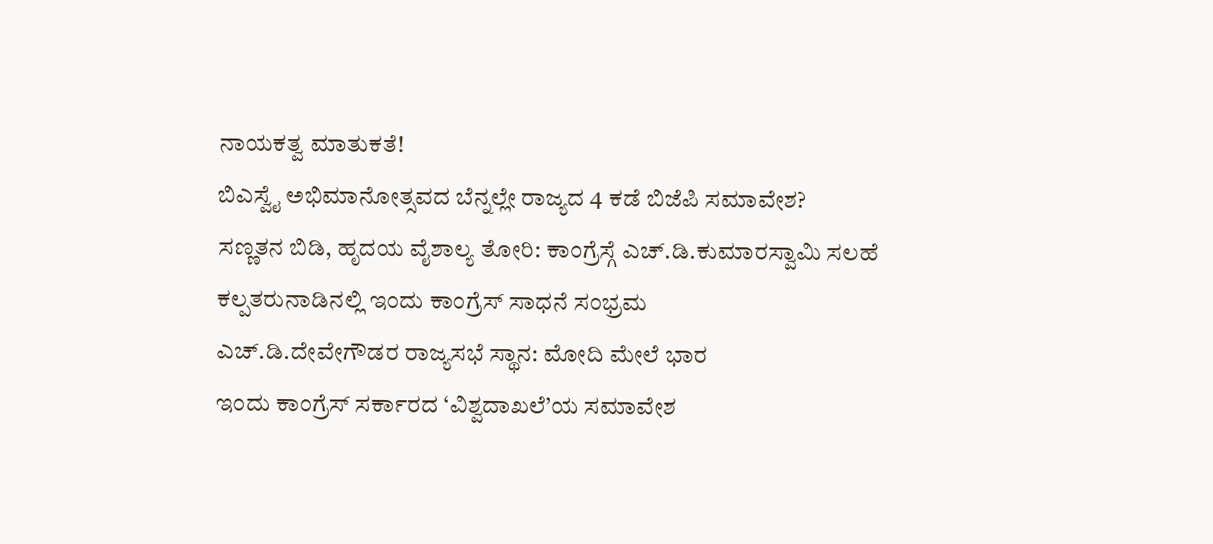ನಾಯಕತ್ವ ಮಾತುಕತೆ!
ಬಿಎಸ್ವೈ ಅಭಿಮಾನೋತ್ಸವದ ಬೆನ್ನಲ್ಲೇ ರಾಜ್ಯದ 4 ಕಡೆ ಬಿಜೆಪಿ ಸಮಾವೇಶ?
ಸಣ್ಣತನ ಬಿಡಿ, ಹೃದಯ ವೈಶಾಲ್ಯ ತೋರಿ: ಕಾಂಗ್ರೆಸ್ಗೆ ಎಚ್.ಡಿ.ಕುಮಾರಸ್ವಾಮಿ ಸಲಹೆ
ಕಲ್ಪತರುನಾಡಿನಲ್ಲಿ ಇಂದು ಕಾಂಗ್ರೆಸ್ ಸಾಧನೆ ಸಂಭ್ರಮ
ಎಚ್.ಡಿ.ದೇವೇಗೌಡರ ರಾಜ್ಯಸಭೆ ಸ್ಥಾನ: ಮೋದಿ ಮೇಲೆ ಭಾರ
ಇಂದು ಕಾಂಗ್ರೆಸ್ ಸರ್ಕಾರದ ‘ವಿಶ್ವದಾಖಲೆ’ಯ ಸಮಾವೇಶ